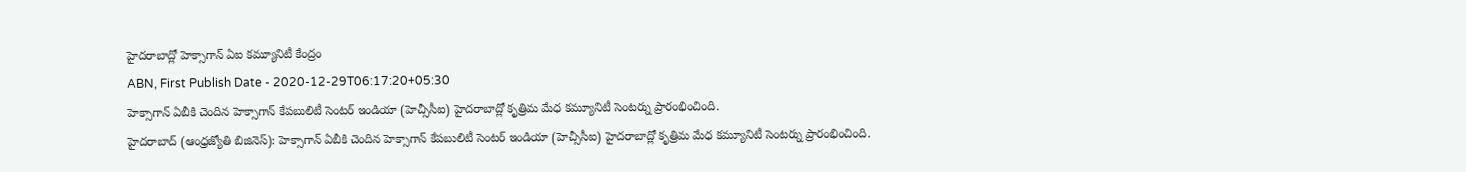హైదరాబాద్లో హెక్సాగాన్ ఏఐ కమ్యూనిటీ కేంద్రం
ABN, First Publish Date - 2020-12-29T06:17:20+05:30
హెక్సాగాన్ ఏబీకి చెందిన హెక్సాగాన్ కేపబులిటీ సెంటర్ ఇండియా (హెచ్సీసీఐ) హైదరాబాద్లో కృత్రిమ మేధ కమ్యూనిటీ సెంటర్ను ప్రారంభించింది.
హైదరాబాద్ (ఆంధ్రజ్యోతి బిజినెస్): హెక్సాగాన్ ఏబీకి చెందిన హెక్సాగాన్ కేపబులిటీ సెంటర్ ఇండియా (హెచ్సీసీఐ) హైదరాబాద్లో కృత్రిమ మేధ కమ్యూనిటీ సెంటర్ను ప్రారంభించింది.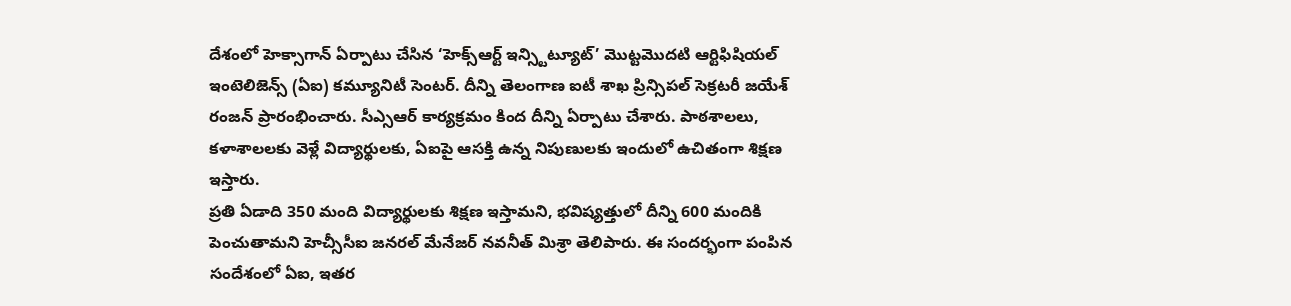దేశంలో హెక్సాగాన్ ఏర్పాటు చేసిన ‘హెక్స్ఆర్ట్ ఇన్స్టిట్యూట్’ మొట్టమొదటి ఆర్టిఫిషియల్ ఇంటెలిజెన్స్ (ఏఐ) కమ్యూనిటీ సెంటర్. దీన్ని తెలంగాణ ఐటీ శాఖ ప్రిన్సిపల్ సెక్రటరీ జయేశ్ రంజన్ ప్రారంభించారు. సీఎ్సఆర్ కార్యక్రమం కింద దీన్ని ఏర్పాటు చేశారు. పాఠశాలలు, కళాశాలలకు వెళ్లే విద్యార్థులకు, ఏఐపై ఆసక్తి ఉన్న నిపుణులకు ఇందులో ఉచితంగా శిక్షణ ఇస్తారు.
ప్రతి ఏడాది 350 మంది విద్యార్థులకు శిక్షణ ఇస్తామని, భవిష్యత్తులో దీన్ని 600 మందికి పెంచుతామని హెచ్సీసీఐ జనరల్ మేనేజర్ నవనీత్ మిశ్రా తెలిపారు. ఈ సందర్భంగా పంపిన సందేశంలో ఏఐ, ఇతర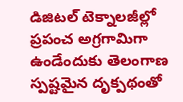డిజిటల్ టెక్నాలజీల్లో ప్రపంచ అగ్రగామిగా ఉండేందుకు తెలంగాణ స్పష్టమైన దృక్పథంతో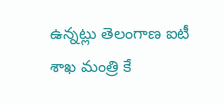ఉన్నట్లు తెలంగాణ ఐటీ శాఖ మంత్రి కే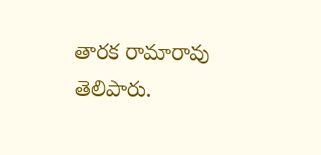తారక రామారావు తెలిపారు.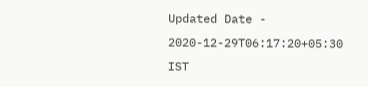Updated Date - 2020-12-29T06:17:20+05:30 IST